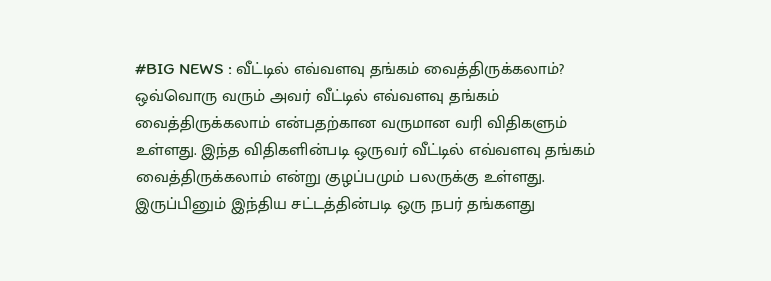#BIG NEWS : வீட்டில் எவ்வளவு தங்கம் வைத்திருக்கலாம்?
ஒவ்வொரு வரும் அவர் வீட்டில் எவ்வளவு தங்கம் வைத்திருக்கலாம் என்பதற்கான வருமான வரி விதிகளும் உள்ளது. இந்த விதிகளின்படி ஒருவர் வீட்டில் எவ்வளவு தங்கம் வைத்திருக்கலாம் என்று குழப்பமும் பலருக்கு உள்ளது. இருப்பினும் இந்திய சட்டத்தின்படி ஒரு நபர் தங்களது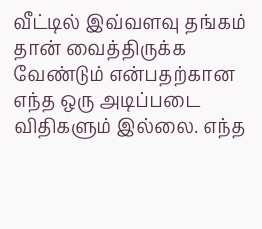வீட்டில் இவ்வளவு தங்கம் தான் வைத்திருக்க வேண்டும் என்பதற்கான எந்த ஒரு அடிப்படை விதிகளும் இல்லை. எந்த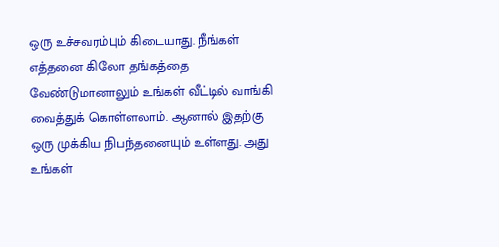ஒரு உச்சவரம்பும் கிடையாது. நீங்கள் எத்தனை கிலோ தங்கத்தை வேண்டுமானாலும் உங்கள் வீட்டில் வாங்கி வைத்துக் கொள்ளலாம். ஆனால் இதற்கு ஒரு முக்கிய நிபந்தனையும் உள்ளது. அது உங்கள்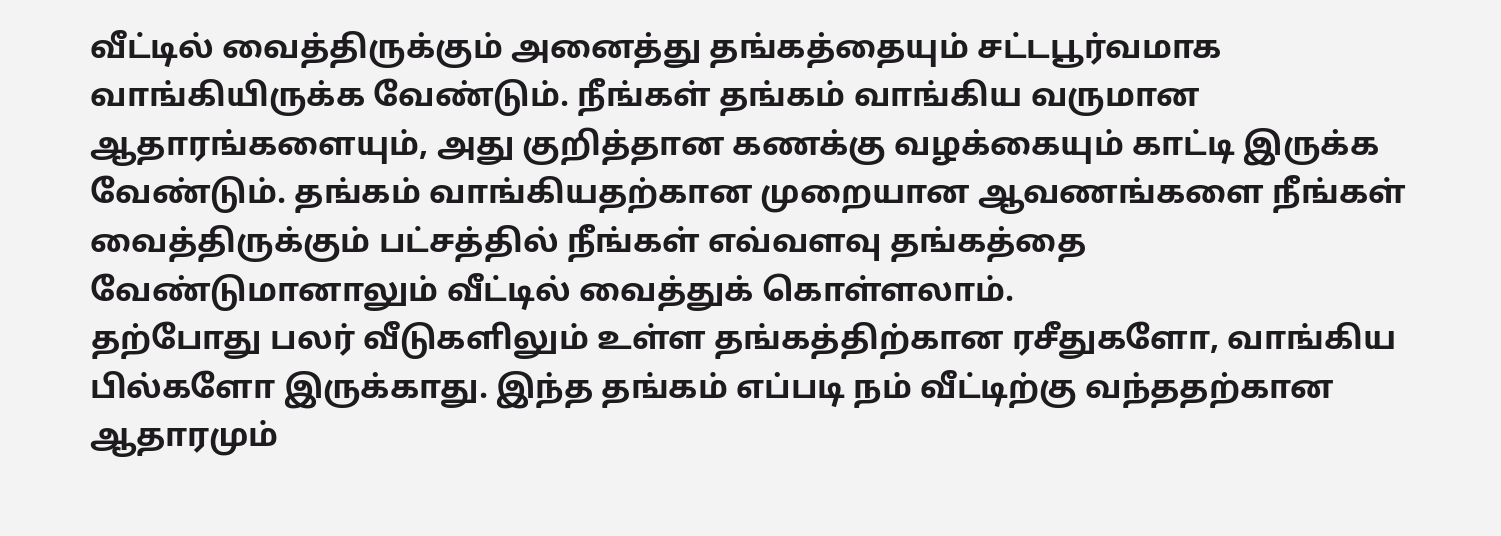வீட்டில் வைத்திருக்கும் அனைத்து தங்கத்தையும் சட்டபூர்வமாக வாங்கியிருக்க வேண்டும். நீங்கள் தங்கம் வாங்கிய வருமான ஆதாரங்களையும், அது குறித்தான கணக்கு வழக்கையும் காட்டி இருக்க வேண்டும். தங்கம் வாங்கியதற்கான முறையான ஆவணங்களை நீங்கள் வைத்திருக்கும் பட்சத்தில் நீங்கள் எவ்வளவு தங்கத்தை வேண்டுமானாலும் வீட்டில் வைத்துக் கொள்ளலாம்.
தற்போது பலர் வீடுகளிலும் உள்ள தங்கத்திற்கான ரசீதுகளோ, வாங்கிய பில்களோ இருக்காது. இந்த தங்கம் எப்படி நம் வீட்டிற்கு வந்ததற்கான ஆதாரமும்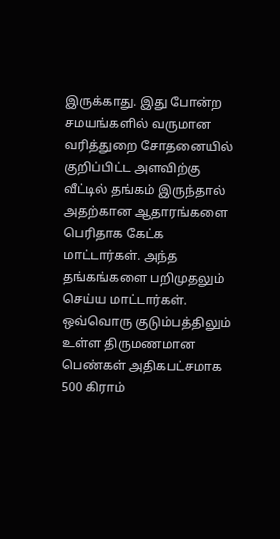இருக்காது. இது போன்ற சமயங்களில் வருமான வரித்துறை சோதனையில் குறிப்பிட்ட அளவிற்கு வீட்டில் தங்கம் இருந்தால் அதற்கான ஆதாரங்களை பெரிதாக கேட்க மாட்டார்கள். அந்த தங்கங்களை பறிமுதலும் செய்ய மாட்டார்கள். ஒவ்வொரு குடும்பத்திலும் உள்ள திருமணமான பெண்கள் அதிகபட்சமாக 500 கிராம்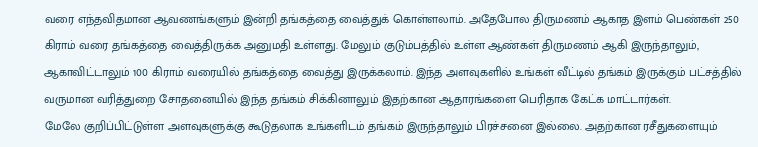வரை எந்தவிதமான ஆவணங்களும் இன்றி தங்கத்தை வைத்துக் கொள்ளலாம். அதேபோல திருமணம் ஆகாத இளம் பெண்கள் 250 கிராம் வரை தங்கத்தை வைத்திருக்க அனுமதி உள்ளது. மேலும் குடும்பத்தில் உள்ள ஆண்கள் திருமணம் ஆகி இருந்தாலும், ஆகாவிட்டாலும் 100 கிராம் வரையில் தங்கத்தை வைத்து இருக்கலாம். இந்த அளவுகளில் உங்கள் வீட்டில் தங்கம் இருக்கும் பட்சத்தில் வருமான வரித்துறை சோதனையில் இந்த தங்கம் சிக்கினாலும் இதற்கான ஆதாரங்களை பெரிதாக கேட்க மாட்டார்கள்.
மேலே குறிப்பிட்டுள்ள அளவுகளுக்கு கூடுதலாக உங்களிடம் தங்கம் இருந்தாலும் பிரச்சனை இல்லை. அதற்கான ரசீதுகளையும்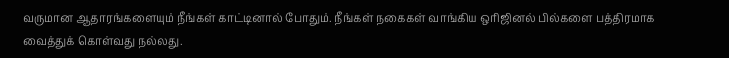வருமான ஆதாரங்களையும் நீங்கள் காட்டினால் போதும். நீங்கள் நகைகள் வாங்கிய ஒரிஜினல் பில்களை பத்திரமாக வைத்துக் கொள்வது நல்லது.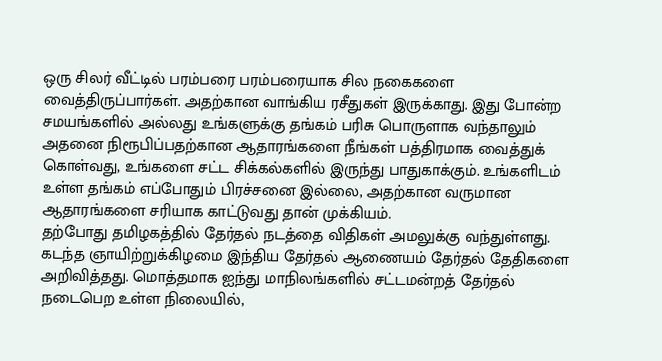ஒரு சிலர் வீட்டில் பரம்பரை பரம்பரையாக சில நகைகளை வைத்திருப்பார்கள். அதற்கான வாங்கிய ரசீதுகள் இருக்காது. இது போன்ற சமயங்களில் அல்லது உங்களுக்கு தங்கம் பரிசு பொருளாக வந்தாலும் அதனை நிரூபிப்பதற்கான ஆதாரங்களை நீங்கள் பத்திரமாக வைத்துக் கொள்வது, உங்களை சட்ட சிக்கல்களில் இருந்து பாதுகாக்கும். உங்களிடம் உள்ள தங்கம் எப்போதும் பிரச்சனை இல்லை, அதற்கான வருமான ஆதாரங்களை சரியாக காட்டுவது தான் முக்கியம்.
தற்போது தமிழகத்தில் தேர்தல் நடத்தை விதிகள் அமலுக்கு வந்துள்ளது. கடந்த ஞாயிற்றுக்கிழமை இந்திய தேர்தல் ஆணையம் தேர்தல் தேதிகளை அறிவித்தது. மொத்தமாக ஐந்து மாநிலங்களில் சட்டமன்றத் தேர்தல் நடைபெற உள்ள நிலையில்,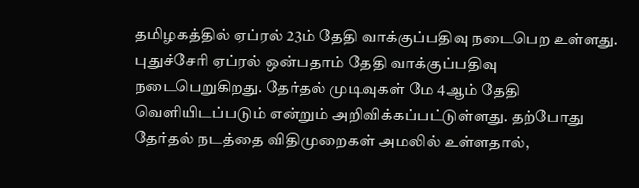தமிழகத்தில் ஏப்ரல் 23ம் தேதி வாக்குப்பதிவு நடைபெற உள்ளது. புதுச்சேரி ஏப்ரல் ஒன்பதாம் தேதி வாக்குப்பதிவு நடைபெறுகிறது. தேர்தல் முடிவுகள் மே 4ஆம் தேதி வெளியிடப்படும் என்றும் அறிவிக்கப்பட்டுள்ளது. தற்போது தேர்தல் நடத்தை விதிமுறைகள் அமலில் உள்ளதால்,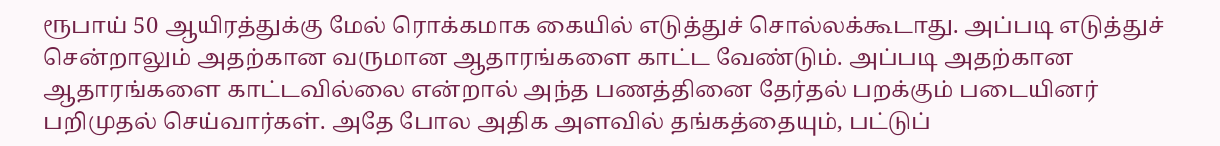ரூபாய் 50 ஆயிரத்துக்கு மேல் ரொக்கமாக கையில் எடுத்துச் சொல்லக்கூடாது. அப்படி எடுத்துச் சென்றாலும் அதற்கான வருமான ஆதாரங்களை காட்ட வேண்டும். அப்படி அதற்கான ஆதாரங்களை காட்டவில்லை என்றால் அந்த பணத்தினை தேர்தல் பறக்கும் படையினர் பறிமுதல் செய்வார்கள். அதே போல அதிக அளவில் தங்கத்தையும், பட்டுப்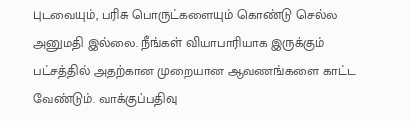புடவையும், பரிசு பொருட்களையும் கொண்டு செல்ல அனுமதி இல்லை. நீங்கள் வியாபாரியாக இருக்கும் பட்சத்தில் அதற்கான முறையான ஆவணங்களை காட்ட வேண்டும். வாக்குப்பதிவு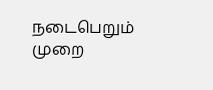நடைபெறும் முறை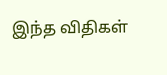இந்த விதிகள்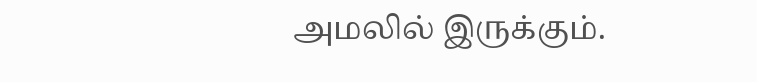அமலில் இருக்கும்.